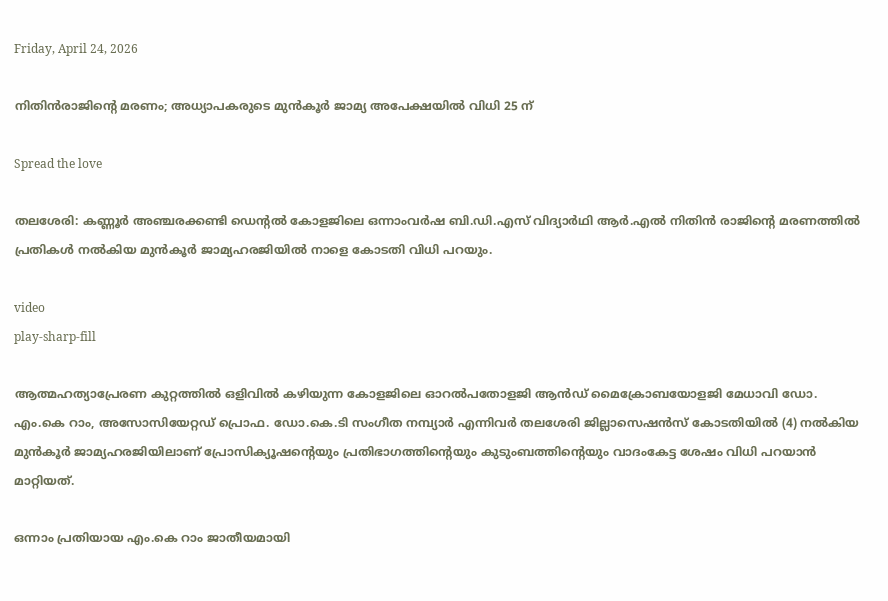Friday, April 24, 2026

നിതിന്‍രാജിന്‍റെ മരണം; അധ്യാപകരുടെ മുൻകൂർ ജാമ്യ അപേക്ഷയിൽ വിധി 25 ന്

Spread the love

തലശേരി: കണ്ണൂർ അഞ്ചരക്കണ്ടി ഡെന്റൽ കോളജിലെ ഒന്നാംവർഷ ബി.ഡി.എസ് വിദ്യാർഥി ആർ.എൽ നിതിൻ രാജിന്റെ മരണത്തിൽ പ്രതികൾ നൽകിയ മുൻകൂർ ജാമ്യഹരജിയിൽ നാളെ കോടതി വിധി പറയും.

video
play-sharp-fill

ആത്മഹത്യാപ്രേരണ കുറ്റത്തിൽ ഒളിവിൽ കഴിയുന്ന കോളജിലെ ഓറൽപതോളജി ആൻഡ് മൈക്രോബയോളജി മേധാവി ഡോ. എം.കെ റാം, അസോസിയേറ്റഡ് പ്രൊഫ. ഡോ.കെ.ടി സംഗീത നമ്പ്യാർ എന്നിവർ തലശേരി ജില്ലാസെഷൻസ് കോടതിയിൽ (4) നൽകിയ മുൻകൂർ ജാമ്യഹരജിയിലാണ് പ്രോസിക്യൂഷന്റെയും പ്രതിഭാഗത്തിന്റെയും കുടുംബത്തിന്റെയും വാദംകേട്ട ശേഷം വിധി പറയാൻ മാറ്റിയത്.

ഒന്നാം പ്രതിയായ എം.കെ റാം ജാതീയമായി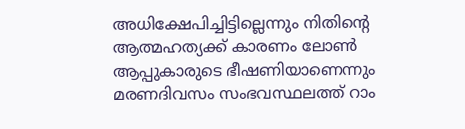അധിക്ഷേപിച്ചിട്ടില്ലെന്നും നിതിന്റെ ആത്മഹത്യക്ക് കാരണം ലോൺ ആപ്പുകാരുടെ ഭീഷണിയാണെന്നും മരണദിവസം സംഭവസ്ഥലത്ത് റാം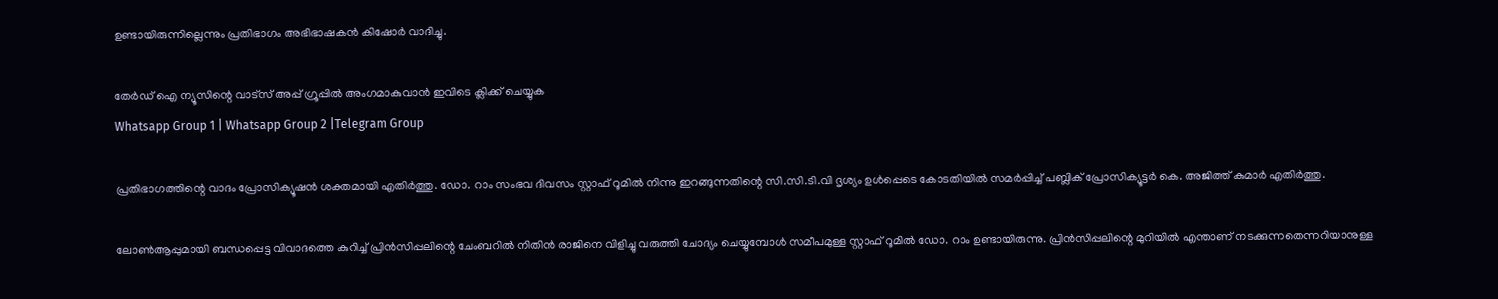ഉണ്ടായിരുന്നില്ലെന്നും പ്രതിഭാഗം അഭിഭാഷകൻ കിഷോർ വാദിച്ചു.

തേർഡ് ഐ ന്യൂസിന്റെ വാട്സ് അപ്പ് ഗ്രൂപ്പിൽ അംഗമാകുവാൻ ഇവിടെ ക്ലിക്ക് ചെയ്യുക
Whatsapp Group 1 | Whatsapp Group 2 |Telegram Group

പ്രതിഭാഗത്തിന്റെ വാദം പ്രോസിക്യൂഷൻ ശക്തമായി എതിർത്തു. ഡോ. റാം സംഭവ ദിവസം സ്റ്റാഫ് റൂമിൽ നിന്നു ഇറങ്ങുന്നതിന്റെ സി.സി.ടി.വി ദൃശ്യം ഉൾപ്പെടെ കോടതിയിൽ സമർപ്പിച്ച് പബ്ലിക് പ്രോസിക്യൂട്ടർ കെ. അജിത്ത് കുമാർ എതിർത്തു.

ലോൺആപ്പുമായി ബന്ധപ്പെട്ട വിവാദത്തെ കുറിച്ച് പ്രിൻസിപ്പലിന്റെ ചേംബറിൽ നിതിൻ രാജിനെ വിളിച്ചു വരുത്തി ചോദ്യം ചെയ്യുമ്പോൾ സമീപമുള്ള സ്റ്റാഫ് റൂമിൽ ഡോ. റാം ഉണ്ടായിരുന്നു. പ്രിൻസിപ്പലിന്റെ മുറിയിൽ എന്താണ് നടക്കുന്നതെന്നറിയാനുള്ള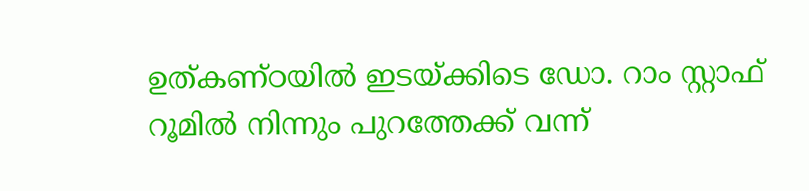ഉത്കണ്ഠയിൽ ഇടയ്ക്കിടെ ഡോ. റാം സ്റ്റാഫ് റൂമിൽ നിന്നും പുറത്തേക്ക് വന്ന്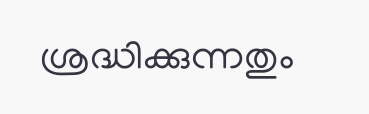ശ്രദ്ധിക്കുന്നതും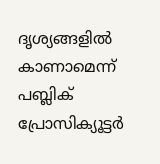ദൃശ്യങ്ങളിൽ കാണാമെന്ന് പബ്ലിക് പ്രോസിക്യൂട്ടർ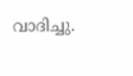വാദിച്ചു.